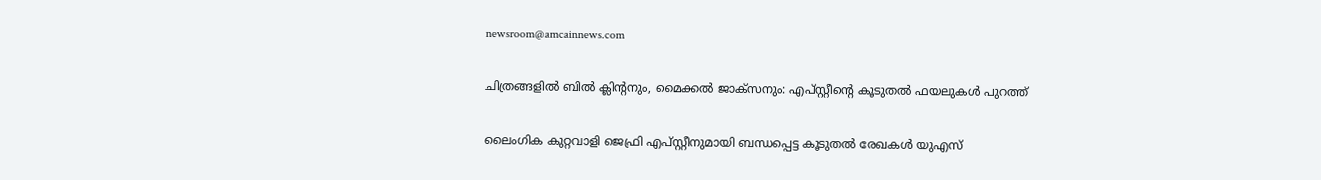newsroom@amcainnews.com

ചിത്രങ്ങളില്‍ ബില്‍ ക്ലിന്‍റനും, മൈക്കല്‍ ജാക്‌സനും: എപ്സ്റ്റീന്റെ കൂടുതല്‍ ഫയലുകള്‍ പുറത്ത്

ലൈംഗിക കുറ്റവാളി ജെഫ്രി എപ്സ്റ്റീനുമായി ബന്ധപ്പെട്ട കൂടുതല്‍ രേഖകള്‍ യുഎസ്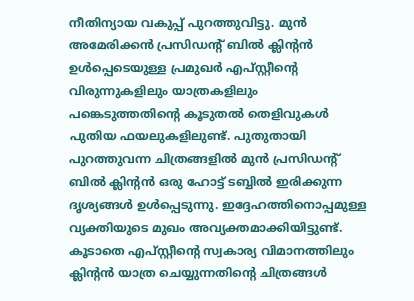നീതിന്യായ വകുപ്പ് പുറത്തുവിട്ടു. മുന്‍ അമേരിക്കന്‍ പ്രസിഡന്റ് ബില്‍ ക്ലിന്റന്‍ ഉള്‍പ്പെടെയുള്ള പ്രമുഖര്‍ എപ്സ്റ്റീന്റെ വിരുന്നുകളിലും യാത്രകളിലും പങ്കെടുത്തതിന്റെ കൂടുതല്‍ തെളിവുകള്‍ പുതിയ ഫയലുകളിലുണ്ട്. പുതുതായി പുറത്തുവന്ന ചിത്രങ്ങളില്‍ മുന്‍ പ്രസിഡന്റ് ബില്‍ ക്ലിന്റന്‍ ഒരു ഹോട്ട് ടബ്ബില്‍ ഇരിക്കുന്ന ദൃശ്യങ്ങള്‍ ഉള്‍പ്പെടുന്നു. ഇദ്ദേഹത്തിനൊപ്പമുള്ള വ്യക്തിയുടെ മുഖം അവ്യക്തമാക്കിയിട്ടുണ്ട്. കൂടാതെ എപ്സ്റ്റീന്റെ സ്വകാര്യ വിമാനത്തിലും ക്ലിന്റന്‍ യാത്ര ചെയ്യുന്നതിന്റെ ചിത്രങ്ങള്‍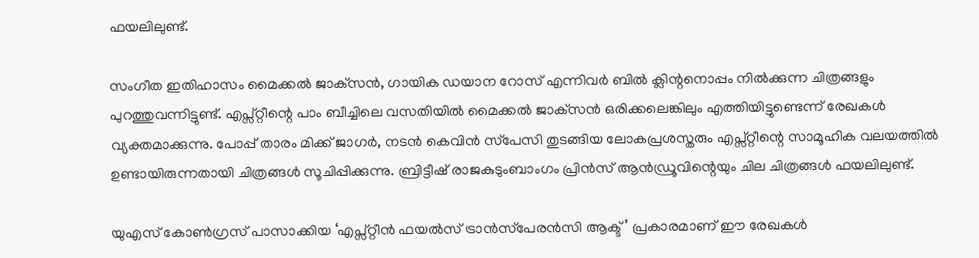ഫയലിലുണ്ട്.

സംഗീത ഇതിഹാസം മൈക്കല്‍ ജാക്‌സന്‍, ഗായിക ഡയാന റോസ് എന്നിവര്‍ ബില്‍ ക്ലിന്റനൊപ്പം നില്‍ക്കുന്ന ചിത്രങ്ങളും പുറത്തുവന്നിട്ടുണ്ട്. എപ്സ്റ്റീന്റെ പാം ബീച്ചിലെ വസതിയില്‍ മൈക്കല്‍ ജാക്‌സന്‍ ഒരിക്കലെങ്കിലും എത്തിയിട്ടുണ്ടെന്ന് രേഖകള്‍ വ്യക്തമാക്കുന്നു. പോപ്പ് താരം മിക്ക് ജാഗര്‍, നടന്‍ കെവിന്‍ സ്‌പേസി തുടങ്ങിയ ലോകപ്രശസ്തരും എപ്സ്റ്റീന്റെ സാമൂഹിക വലയത്തില്‍ ഉണ്ടായിരുന്നതായി ചിത്രങ്ങള്‍ സൂചിപ്പിക്കുന്നു. ബ്രിട്ടീഷ് രാജകുടുംബാംഗം പ്രിന്‍സ് ആന്‍ഡ്രൂവിന്റെയും ചില ചിത്രങ്ങള്‍ ഫയലിലുണ്ട്.

യുഎസ് കോണ്‍ഗ്രസ് പാസാക്കിയ ‘എപ്സ്റ്റീന്‍ ഫയല്‍സ് ട്രാന്‍സ്‌പേരന്‍സി ആക്ട്’ പ്രകാരമാണ് ഈ രേഖകള്‍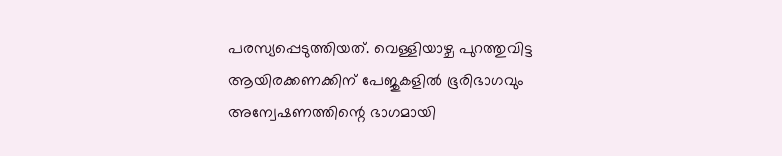പരസ്യപ്പെടുത്തിയത്. വെള്ളിയാഴ്ച പുറത്തുവിട്ട ആയിരക്കണക്കിന് പേജുകളില്‍ ഭൂരിഭാഗവും അന്വേഷണത്തിന്റെ ഭാഗമായി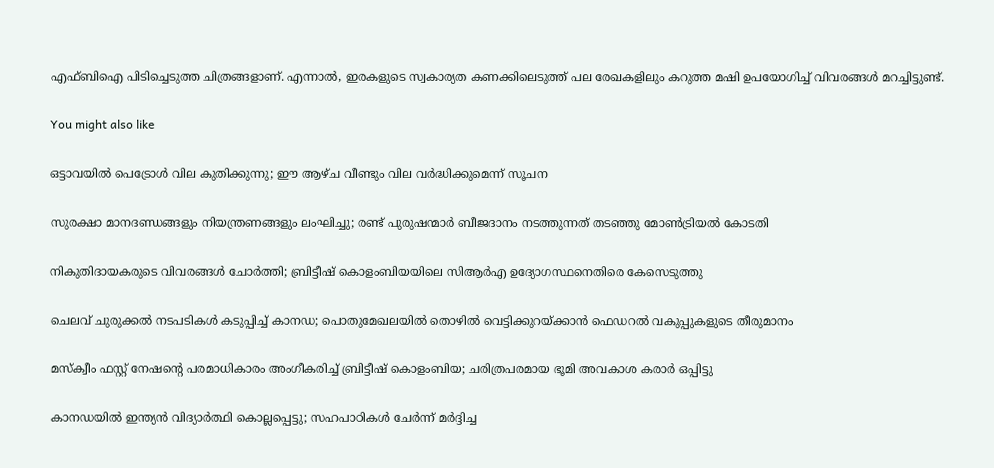എഫ്ബിഐ പിടിച്ചെടുത്ത ചിത്രങ്ങളാണ്. എന്നാല്‍, ഇരകളുടെ സ്വകാര്യത കണക്കിലെടുത്ത് പല രേഖകളിലും കറുത്ത മഷി ഉപയോഗിച്ച് വിവരങ്ങള്‍ മറച്ചിട്ടുണ്ട്.

You might also like

ഒട്ടാവയിൽ പെട്രോൾ വില കുതിക്കുന്നു; ഈ ആഴ്ച വീണ്ടും വില വർദ്ധിക്കുമെന്ന് സൂചന

സുരക്ഷാ മാനദണ്ഡങ്ങളും നിയന്ത്രണങ്ങളും ലംഘിച്ചു; രണ്ട് പുരുഷന്മാർ ബീജദാനം നടത്തുന്നത് തടഞ്ഞു മോൺട്രിയൽ കോടതി

നികുതിദായകരുടെ വിവരങ്ങൾ ചോർത്തി; ബ്രിട്ടീഷ് കൊളംബിയയിലെ സിആർഎ ഉദ്യോഗസ്ഥനെതിരെ കേസെടുത്തു

ചെലവ് ചുരുക്കൽ നടപടികൾ കടുപ്പിച്ച് കാനഡ; പൊതുമേഖലയിൽ തൊഴിൽ വെട്ടിക്കുറയ്ക്കാൻ ഫെഡറൽ വകുപ്പുകളുടെ തീരുമാനം

മസ്ക്വീം ഫസ്റ്റ് നേഷന്റെ പരമാധികാരം അംഗീകരിച്ച് ബ്രിട്ടീഷ് കൊളംബിയ; ചരിത്രപരമായ ഭൂമി അവകാശ കരാർ ഒപ്പിട്ടു

കാനഡയിൽ ഇന്ത്യൻ വിദ്യാർത്ഥി കൊല്ലപ്പെട്ടു; സഹപാഠികൾ ചേർന്ന് മർദ്ദിച്ച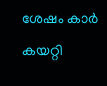ശേഷം കാർ കയറ്റി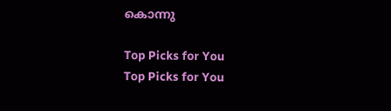കൊന്നു

Top Picks for You
Top Picks for You